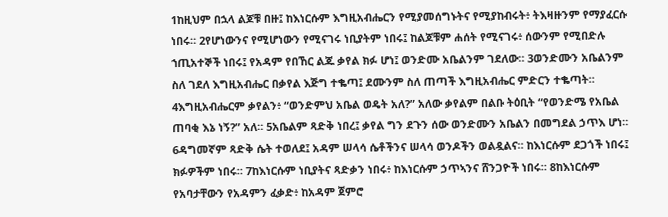1ከዚህም በኋላ ልጆቹ በዙ፤ ከእነርሱም እግዚአብሔርን የሚያመሰግኑትና የሚያከብሩት፥ ትእዛዙንም የማያፈርሱ ነበሩ። 2የሆነውንና የሚሆነውን የሚናገሩ ነቢያትም ነበሩ፤ ከልጆቹም ሐሰት የሚናገሩ፥ ሰውንም የሚበድሉ ኀጢአተኞች ነበሩ፤ የአዳም የበኸር ልጁ ቃየል ክፉ ሆነ፤ ወንድሙ አቤልንም ገደለው። 3ወንድሙን አቤልንም ስለ ገደለ እግዚአብሔር በቃየል እጅግ ተቈጣ፤ ደሙንም ስለ ጠጣች እግዚአብሔር ምድርን ተቈጣት። 4እግዚአብሔርም ቃየልን፥ “ወንድምህ አቤል ወዴት አለ?” አለው ቃየልም በልቡ ትዕቢት “የወንድሜ የአቤል ጠባቂ እኔ ነኝ?” አለ። 5አቤልም ጻድቅ ነበረ፤ ቃየል ግን ደጉን ሰው ወንድሙን አቤልን በመግደል ኃጥእ ሆነ። 6ዳግመኛም ጻድቅ ሴት ተወለደ፤ አዳም ሠላሳ ሴቶችንና ሠላሳ ወንዶችን ወልዷልና። ከእነርሱም ደጋጎች ነበሩ፤ ክፉዎችም ነበሩ። 7ከእነርሱም ነቢያትና ጻድቃን ነበሩ፥ ከእነርሱም ኃጥኣንና ሸንጋዮች ነበሩ። 8ከእነርሱም የአባታቸውን የአዳምን ፈቃድ፥ ከአዳም ጀምሮ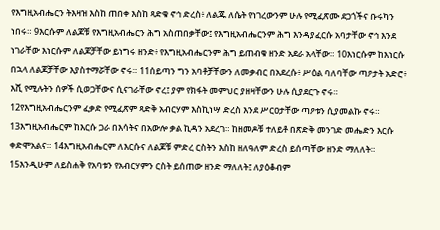የእግዚአብሔርን ትእዛዝ እስከ ጠበቀ እስከ ጻድቁ ኖኅ ድረስ፥ ለልጁ ለሴት የነገረውንም ሁሉ የሚፈጽሙ ደጋጎችና ቡሩካን ነበሩ። 9እርሱም ለልጆቹ የእግዚአብሔርን ሕግ አስጠበቃቸው፤ የእግዚአብሔርንም ሕግ እንዳያፈርሱ አባታቸው ኖኅ እንደ ነገራቸው እነርሱም ለልጆቻቸው ይነግሩ ዘንድ፥ የእግዚአብሔርንም ሕግ ይጠብቁ ዘንድ አደራ አላቸው። 10እነርሱም ከእነርሱ በኋላ ለልጆቻቸው እያስተማሯቸው ኖሩ። 11ሰይጣን ግን አባቶቻቸውን ለመቃብር በአደረሱ፥ ሥዕል ባለባቸው ጣዖታት አድሮ፥ እሺ የሚሉትን ሰዎች ሲወጋቸውና ሲናገራቸው ኖረ፤ ያም የክፋት መምህር ያዘዛቸውን ሁሉ ሲያደርጉ ኖሩ። 12የእግዚአብሔርንም ፈቃድ የሚፈጽም ጻድቅ አብርሃም እስኪነሣ ድረስ እንደ ሥርዐታቸው ጣዖቱን ሲያመልኩ ኖሩ። 13እግዚአብሔርም ከእርሱ ጋራ በእሳትና በአውሎ ቃል ኪዳን አደረገ። ከዘመዶቹ ተለይቶ በጽድቅ መንገድ መሔድን እርሱ ቀድሞአልና። 14እግዚአብሔርም ለእርሱና ለልጆቹ ምድረ ርስትን እስከ ዘለዓለም ድረስ ይሰጣቸው ዘንድ ማለለት። 15እንዲሁም ለይስሐቅ የአባቱን የአብርሃምን ርስት ይሰጠው ዘንድ ማለለት፤ ለያዕቆብም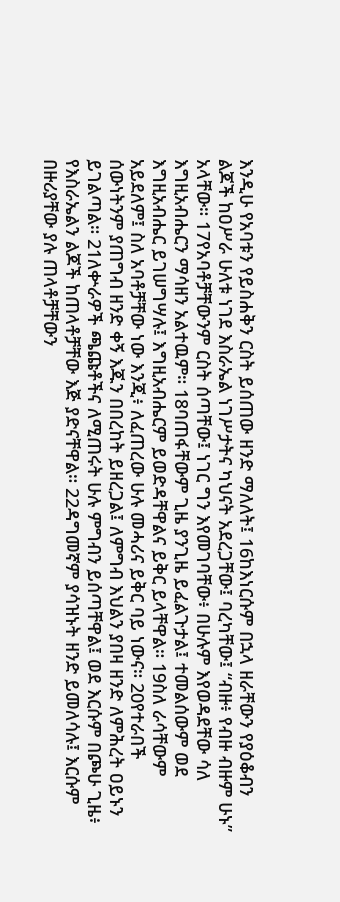እንዲሁ የአባቱን የይስሐቅን ርስት ይሰጠው ዘንድ ማለለት፤ 16ከእነርሱም በኋላ ዘራቸውን የያዕቆብን ልጆች ከዐሥራ ሁለቱ ነገደ እስራኤል ነገሥታትና ካህናት አደረጋቸው፤ ባረካቸው፤ “ብዙ፥ የብዙ ብዙም ሁኑ” አላቸው። 17የአባቶቻቸውንም ርስት ሰጣቸው፤ ነገር ግን እየመገባቸው፥ በሁሉም እየወዳደቸው ሳለ እግዚአብሔርን ማሳዘን አልተዉም። 18ባጠፋቸውም ጊዜ ያንጊዜ ይፈልጉታል፤ ተመልሰውም ወደ እግዚአብሔር ይገሠግሣሉ፤ እግዚአብሔርም ይወድዳቸዋልና ይቅር ይላቸዋል። 19ስለ ራሳቸውም አይደለም፤ ስለ አባቶቻቸው ነው እንጂ፥ ለፈጠረው ሁሉ መሓሪና ይቅር ባይ ነውና። 20የተራበች ሰውነትንም ያጠግብ ዘንድ ቀኝ እጁን በበረከት ይዘረጋል፤ ለምግብ እህልን ያበዛ ዘንድ ለምሕረት ዐይኑን ይገልጣል። 21ለቍራዎች ጫጩቶችና ለሚጠሩት ሁሉ ምግብን ይሰጣቸዋል፤ ወደ እርሱም በጮሁ ጊዜ፥ የእስራኤልን ልጆች ከጠላቶቻቸው እጅ ያድናቸዋል። 22ዳግመኛም ያሳዝኑት ዘንድ ይመለሳሉ፤ እርሱም በዙሪያቸው ያሉ ጠላቶቻቸውን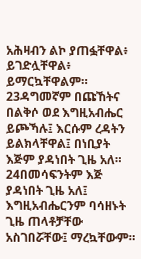አሕዛብን ልኮ ያጠፏቸዋል፥ ይገድሏቸዋል፥ ይማርኳቸዋልም። 23ዳግመኛም በጩኸትና በልቅሶ ወደ እግዚአብሔር ይጮኻሉ፤ እርሱም ረዳትን ይልክላቸዋል፤ በነቢያት እጅም ያዳነበት ጊዜ አለ። 24በመሳፍንትም እጅ ያዳነበት ጊዜ አለ፤ እግዚአብሔርንም ባሳዘኑት ጊዜ ጠላቶቻቸው አስገበሯቸው፤ ማረኳቸውም።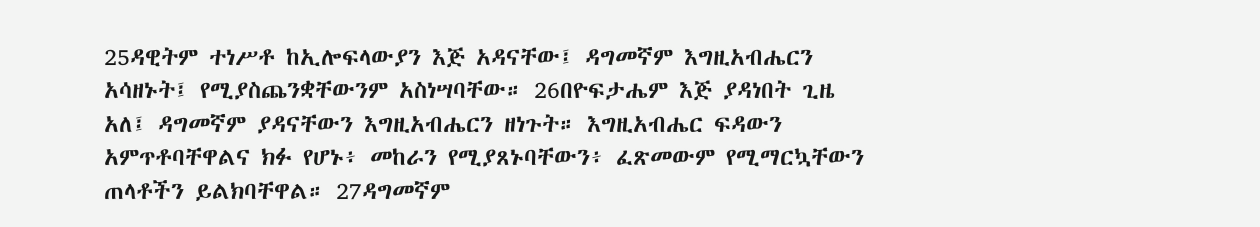25ዳዊትም ተነሥቶ ከኢሎፍላውያን እጅ አዳናቸው፤ ዳግመኛም እግዚአብሔርን አሳዘኑት፤ የሚያስጨንቋቸውንም አስነሣባቸው። 26በዮፍታሔም እጅ ያዳነበት ጊዜ አለ፤ ዳግመኛም ያዳናቸውን እግዚአብሔርን ዘነጉት። እግዚአብሔር ፍዳውን አምጥቶባቸዋልና ክፉ የሆኑ፥ መከራን የሚያጸኑባቸውን፥ ፈጽመውም የሚማርኳቸውን ጠላቶችን ይልክባቸዋል። 27ዳግመኛም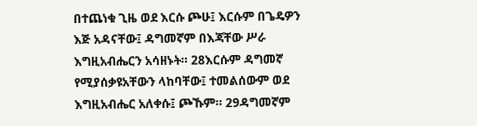በተጨነቁ ጊዜ ወደ እርሱ ጮሁ፤ እርሱም በጌዴዎን እጅ አዳናቸው፤ ዳግመኛም በእጃቸው ሥራ እግዚአብሔርን አሳዘኑት። 28እርሱም ዳግመኛ የሚያሰቃዩአቸውን ላከባቸው፤ ተመልሰውም ወደ እግዚአብሔር አለቀሱ፤ ጮኹም። 29ዳግመኛም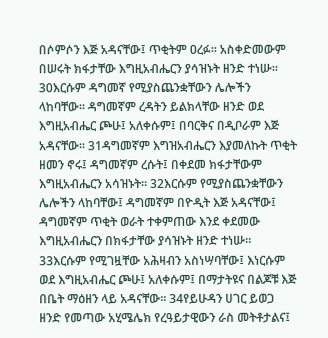በሶምሶን እጅ አዳናቸው፤ ጥቂትም ዐረፉ። አስቀድመውም በሠሩት ክፋታቸው እግዚአብሔርን ያሳዝኑት ዘንድ ተነሡ። 30እርሱም ዳግመኛ የሚያስጨንቋቸውን ሌሎችን ላከባቸው። ዳግመኛም ረዳትን ይልክላቸው ዘንድ ወደ እግዚአብሔር ጮሁ፤ አለቀሱም፤ በባርቅና በዲቦራም እጅ አዳናቸው። 31ዳግመኛም እግዝአብሔርን እያመለኩት ጥቂት ዘመን ኖሩ፤ ዳግመኛም ረሱት፤ በቀደመ ክፋታቸውም እግዚአብሔርን አሳዝኑት። 32እርሱም የሚያስጨንቋቸውን ሌሎችን ላከባቸው፤ ዳግመኛም በዮዲት እጅ አዳናቸው፤ ዳግመኛም ጥቂት ወራት ተቀምጠው እንደ ቀደመው እግዚአብሔርን በክፋታቸው ያሳዝኑት ዘንድ ተነሡ። 33እርሱም የሚገዟቸው አሕዛብን አስነሣባቸው፤ እነርሱም ወደ እግዚአብሔር ጮሁ፤ አለቀሱም፤ በማታትዩና በልጆቹ እጅ በቤት ማዕዘን ላይ አዳናቸው። 34የይሁዳን ሀገር ይወጋ ዘንድ የመጣው አሂሜሌክ የረዓይታዊውን ራስ መትቶታልና፤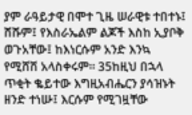ያም ራዓይታዊ በሞተ ጊዜ ሠራዊቱ ተበተኑ፤ ሸሹም፤ የእስራኤልም ልጆች እስከ ኢያቦቅ ወጉአቸው፤ ከእነርሱም አንድ እንኳ የሚሸሽ አላስቀሩም። 35ከዚህ በኋላ ጥቂት ቈይተው እግዚአብሔርን ያሳዝኑት ዘንድ ተነሡ፤ እርሱም የሚገዟቸው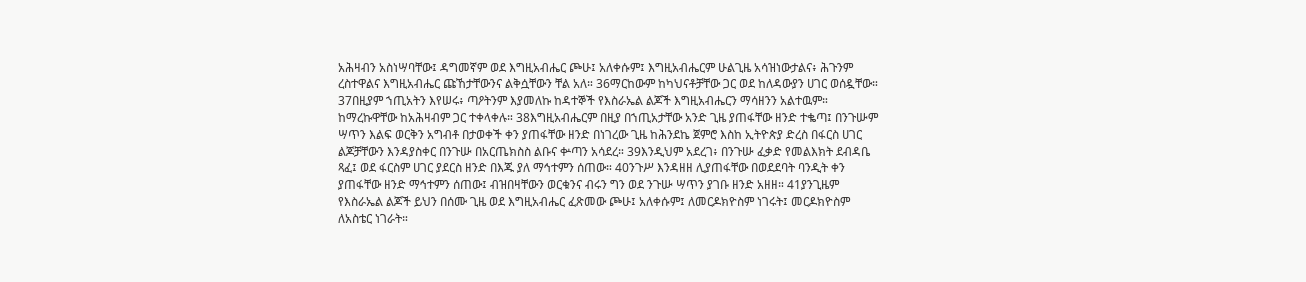አሕዛብን አስነሣባቸው፤ ዳግመኛም ወደ እግዚአብሔር ጮሁ፤ አለቀሱም፤ እግዚአብሔርም ሁልጊዜ አሳዝነውታልና፥ ሕጉንም ረስተዋልና እግዚአብሔር ጩኸታቸውንና ልቅሷቸውን ቸል አለ። 36ማርከውም ከካህናቶቻቸው ጋር ወደ ከለዳውያን ሀገር ወሰዷቸው። 37በዚያም ኀጢአትን እየሠሩ፥ ጣዖትንም እያመለኩ ከዳተኞች የእስራኤል ልጆች እግዚአብሔርን ማሳዘንን አልተዉም። ከማረኩዋቸው ከአሕዛብም ጋር ተቀላቀሉ። 38እግዚአብሔርም በዚያ በኀጢአታቸው አንድ ጊዜ ያጠፋቸው ዘንድ ተቈጣ፤ በንጉሡም ሣጥን እልፍ ወርቅን አግብቶ በታወቀች ቀን ያጠፋቸው ዘንድ በነገረው ጊዜ ከሕንደኬ ጀምሮ እስከ ኢትዮጵያ ድረስ በፋርስ ሀገር ልጆቻቸውን እንዳያስቀር በንጉሡ በአርጤክስስ ልቡና ቍጣን አሳደረ። 39እንዲህም አደረገ፥ በንጉሡ ፈቃድ የመልእክት ደብዳቤ ጻፈ፤ ወደ ፋርስም ሀገር ያደርስ ዘንድ በእጁ ያለ ማኅተምን ሰጠው። 40ንጉሥ እንዳዘዘ ሊያጠፋቸው በወደደባት ባንዲት ቀን ያጠፋቸው ዘንድ ማኅተምን ሰጠው፤ ብዝበዛቸውን ወርቁንና ብሩን ግን ወደ ንጉሡ ሣጥን ያገቡ ዘንድ አዘዘ። 41ያንጊዜም የእስራኤል ልጆች ይህን በሰሙ ጊዜ ወደ እግዚአብሔር ፈጽመው ጮሁ፤ አለቀሱም፤ ለመርዶክዮስም ነገሩት፤ መርዶክዮስም ለአስቴር ነገራት።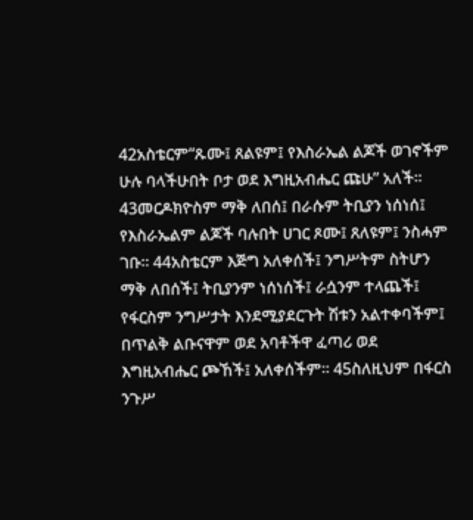42አስቴርም“ጹሙ፤ ጸልዩም፤ የእስራኤል ልጆች ወገኖችም ሁሉ ባላችሁበት ቦታ ወደ እግዚአብሔር ጩሁ” አለች። 43መርዶክዮስም ማቅ ለበሰ፤ በራሱም ትቢያን ነሰነሰ፤ የእስራኤልም ልጆች ባሉበት ሀገር ጾሙ፤ ጸለዩም፤ ንስሓም ገቡ። 44አስቴርም እጅግ አለቀሰች፤ ንግሥትም ስትሆን ማቅ ለበሰች፤ ትቢያንም ነሰነሰች፤ ራሷንም ተላጨች፤ የፋርስም ንግሥታት እንደሚያደርጉት ሽቱን አልተቀባችም፤ በጥልቅ ልቡናዋም ወደ አባቶችዋ ፈጣሪ ወደ እግዚአብሔር ጮኸች፤ አለቀሰችም። 45ስለዚህም በፋርስ ንጉሥ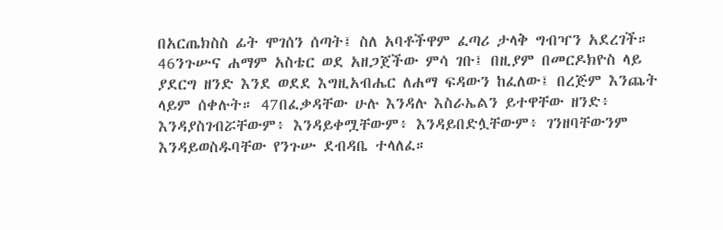በአርጤክስስ ፊት ሞገሰን ሰጣት፤ ስለ አባቶችዋም ፈጣሪ ታላቅ ግብዣን አደረገች። 46ንጉሡና ሐማም አስቴር ወደ አዘጋጀችው ምሳ ገቡ፤ በዚያም በመርዶክዮስ ላይ ያደርግ ዘንድ እንደ ወደደ እግዚአብሔር ለሐማ ፍዳውን ከፈለው፤ በረጅም እንጨት ላይም ሰቀሉት። 47በፈቃዳቸው ሁሉ እንዳሉ እስራኤልን ይተዋቸው ዘንድ፥ እንዳያስገብሯቸውም፥ እንዳይቀሟቸውም፥ እንዳይበድሏቸውም፥ ገንዘባቸውንም እንዳይወስዱባቸው የንጉሡ ደብዳቤ ተላለፈ።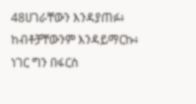48ሀገራቸውን እንዳያጠፉ፥ ከብቶቻቸውንም እንዳይማርኩ፥ ነገር ግን በፋርስ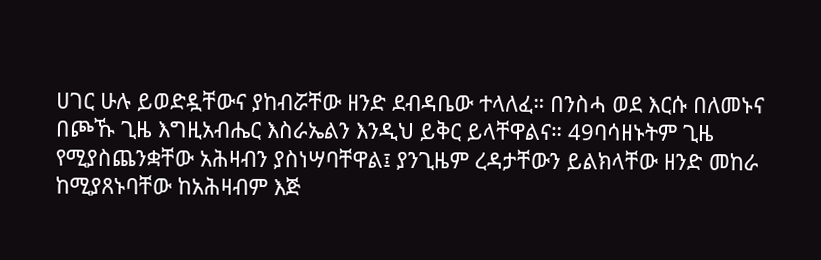ሀገር ሁሉ ይወድዷቸውና ያከብሯቸው ዘንድ ደብዳቤው ተላለፈ። በንስሓ ወደ እርሱ በለመኑና በጮኹ ጊዜ እግዚአብሔር እስራኤልን እንዲህ ይቅር ይላቸዋልና። 49ባሳዘኑትም ጊዜ የሚያስጨንቋቸው አሕዛብን ያስነሣባቸዋል፤ ያንጊዜም ረዳታቸውን ይልክላቸው ዘንድ መከራ ከሚያጸኑባቸው ከአሕዛብም እጅ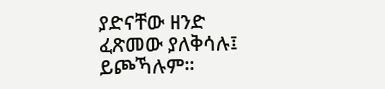ያድናቸው ዘንድ ፈጽመው ያለቅሳሉ፤ ይጮኻሉም።